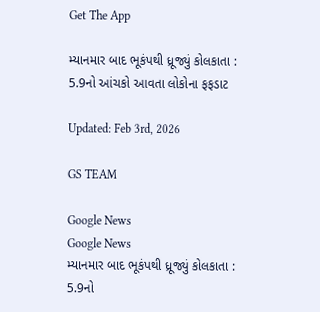Get The App

મ્યાનમાર બાદ ભૂકંપથી ધ્રૂજ્યું કોલકાતા : 5.9નો આંચકો આવતા લોકોના ફફડાટ

Updated: Feb 3rd, 2026

GS TEAM

Google News
Google News
મ્યાનમાર બાદ ભૂકંપથી ધ્રૂજ્યું કોલકાતા : 5.9નો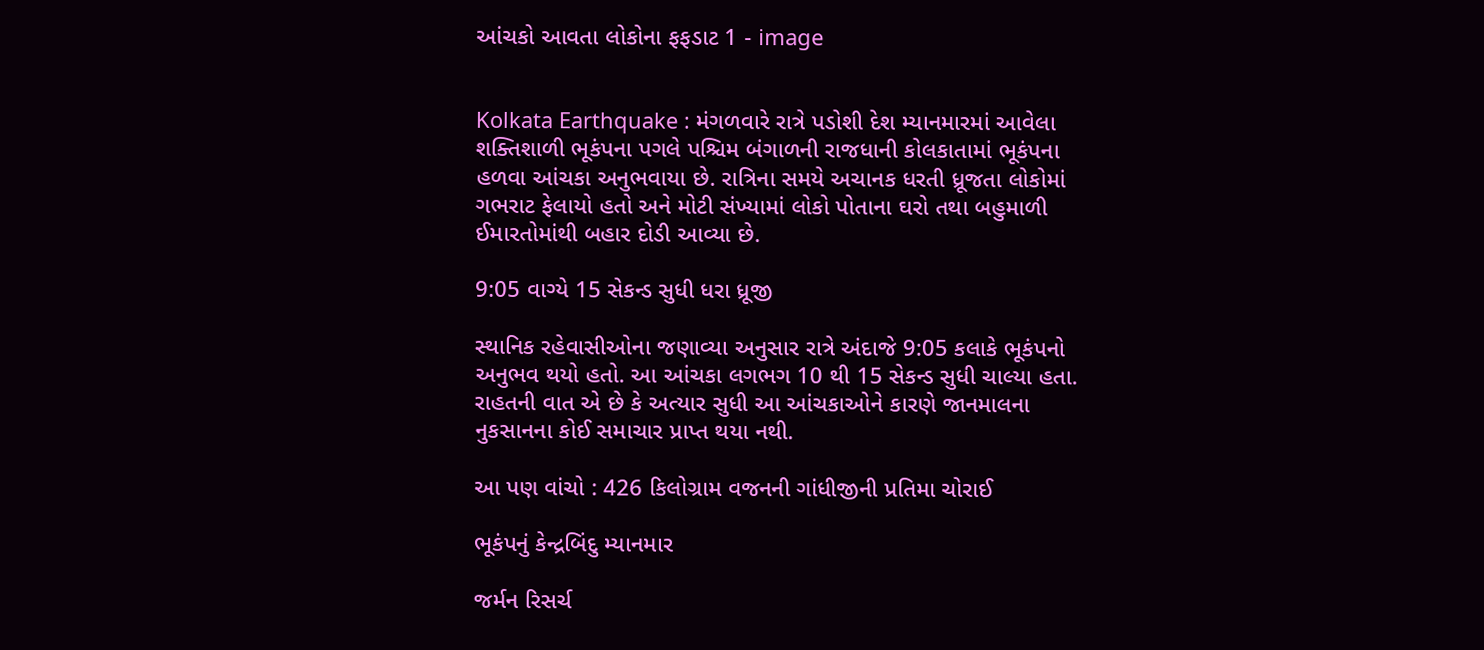આંચકો આવતા લોકોના ફફડાટ 1 - image


Kolkata Earthquake : મંગળવારે રાત્રે પડોશી દેશ મ્યાનમારમાં આવેલા શક્તિશાળી ભૂકંપના પગલે પશ્ચિમ બંગાળની રાજધાની કોલકાતામાં ભૂકંપના હળવા આંચકા અનુભવાયા છે. રાત્રિના સમયે અચાનક ધરતી ધ્રૂજતા લોકોમાં ગભરાટ ફેલાયો હતો અને મોટી સંખ્યામાં લોકો પોતાના ઘરો તથા બહુમાળી ઈમારતોમાંથી બહાર દોડી આવ્યા છે.

9:05 વાગ્યે 15 સેકન્ડ સુધી ધરા ધ્રૂજી

સ્થાનિક રહેવાસીઓના જણાવ્યા અનુસાર રાત્રે અંદાજે 9:05 કલાકે ભૂકંપનો અનુભવ થયો હતો. આ આંચકા લગભગ 10 થી 15 સેકન્ડ સુધી ચાલ્યા હતા. રાહતની વાત એ છે કે અત્યાર સુધી આ આંચકાઓને કારણે જાનમાલના નુકસાનના કોઈ સમાચાર પ્રાપ્ત થયા નથી.

આ પણ વાંચો : 426 કિલોગ્રામ વજનની ગાંધીજીની પ્રતિમા ચોરાઈ

ભૂકંપનું કેન્દ્રબિંદુ મ્યાનમાર

જર્મન રિસર્ચ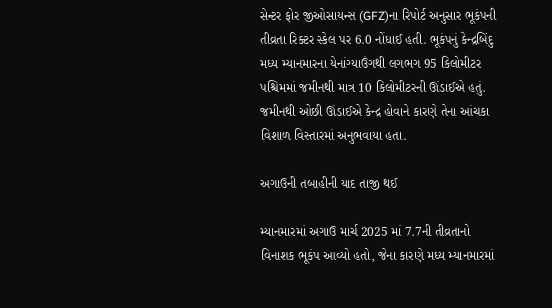સેન્ટર ફોર જીઓસાયન્સ (GFZ)ના રિપોર્ટ અનુસાર ભૂકંપની તીવ્રતા રિક્ટર સ્કેલ પર 6.0 નોંધાઈ હતી. ભૂકંપનું કેન્દ્રબિંદુ મધ્ય મ્યાનમારના યેનાંગ્યાઉંગથી લગભગ 95 કિલોમીટર પશ્ચિમમાં જમીનથી માત્ર 10 કિલોમીટરની ઊંડાઈએ હતું. જમીનથી ઓછી ઊંડાઈએ કેન્દ્ર હોવાને કારણે તેના આંચકા વિશાળ વિસ્તારમાં અનુભવાયા હતા.

અગાઉની તબાહીની યાદ તાજી થઈ

મ્યાનમારમાં અગાઉ માર્ચ 2025 માં 7.7ની તીવ્રતાનો વિનાશક ભૂકંપ આવ્યો હતો, જેના કારણે મધ્ય મ્યાનમારમાં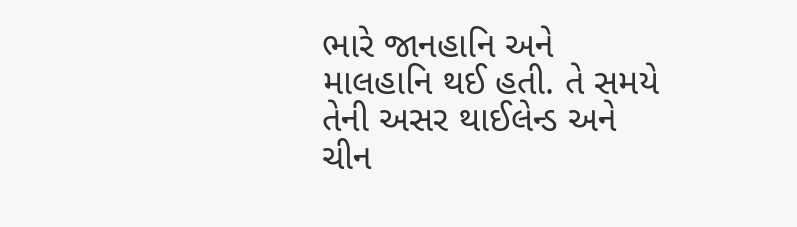ભારે જાનહાનિ અને માલહાનિ થઈ હતી. તે સમયે તેની અસર થાઈલેન્ડ અને ચીન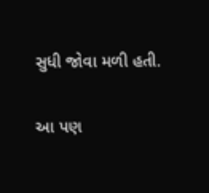સુધી જોવા મળી હતી.

આ પણ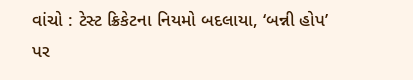વાંચો : ટેસ્ટ ક્રિકેટના નિયમો બદલાયા, ‘બન્ની હોપ’ પર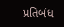પ્રતિબંધ